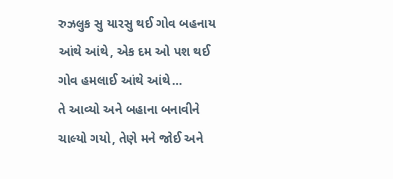રુઝલુક સુ યારસુ થઈ ગોવ બહનાય આંથે આંથે, એક દમ ઓ પશ થઈ ગોવ હમલાઈ આંથે આંથે…
તે આવ્યો અને બહાના બનાવીને ચાલ્યો ગયો, તેણે મને જોઈ અને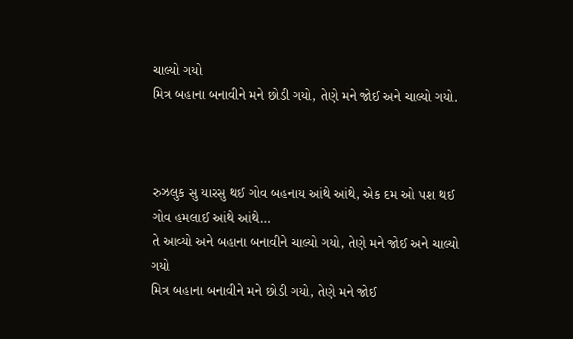ચાલ્યો ગયો
મિત્ર બહાના બનાવીને મને છોડી ગયો, તેણે મને જોઈ અને ચાલ્યો ગયો.



રુઝલુક સુ યારસુ થઈ ગોવ બહનાય આંથે આંથે, એક દમ ઓ પશ થઈ ગોવ હમલાઈ આંથે આંથે…
તે આવ્યો અને બહાના બનાવીને ચાલ્યો ગયો, તેણે મને જોઈ અને ચાલ્યો ગયો
મિત્ર બહાના બનાવીને મને છોડી ગયો, તેણે મને જોઈ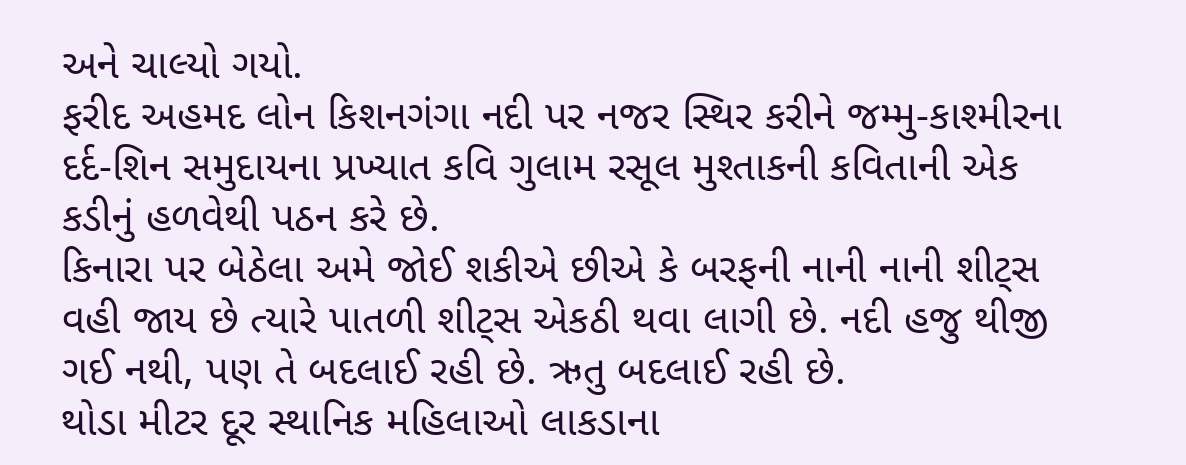અને ચાલ્યો ગયો.
ફરીદ અહમદ લોન કિશનગંગા નદી પર નજર સ્થિર કરીને જમ્મુ-કાશ્મીરના દર્દ-શિન સમુદાયના પ્રખ્યાત કવિ ગુલામ રસૂલ મુશ્તાકની કવિતાની એક કડીનું હળવેથી પઠન કરે છે.
કિનારા પર બેઠેલા અમે જોઈ શકીએ છીએ કે બરફની નાની નાની શીટ્સ વહી જાય છે ત્યારે પાતળી શીટ્સ એકઠી થવા લાગી છે. નદી હજુ થીજી ગઈ નથી, પણ તે બદલાઈ રહી છે. ઋતુ બદલાઈ રહી છે.
થોડા મીટર દૂર સ્થાનિક મહિલાઓ લાકડાના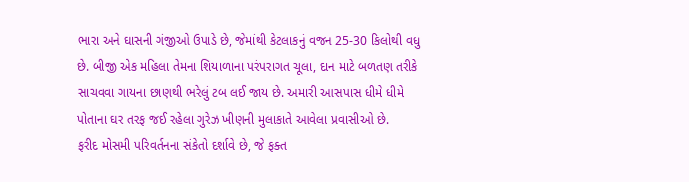ભારા અને ઘાસની ગંજીઓ ઉપાડે છે, જેમાંથી કેટલાકનું વજન 25-30 કિલોથી વધુ છે. બીજી એક મહિલા તેમના શિયાળાના પરંપરાગત ચૂલા, દાન માટે બળતણ તરીકે સાચવવા ગાયના છાણથી ભરેલું ટબ લઈ જાય છે. અમારી આસપાસ ધીમે ધીમે પોતાના ઘર તરફ જઈ રહેલા ગુરેઝ ખીણની મુલાકાતે આવેલા પ્રવાસીઓ છે.
ફરીદ મોસમી પરિવર્તનના સંકેતો દર્શાવે છે, જે ફક્ત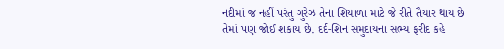નદીમાં જ નહીં પરંતુ ગુરેઝ તેના શિયાળા માટે જે રીતે તૈયાર થાય છે તેમાં પણ જોઈ શકાય છે. દર્દ-શિન સમુદાયના સભ્ય ફરીદ કહે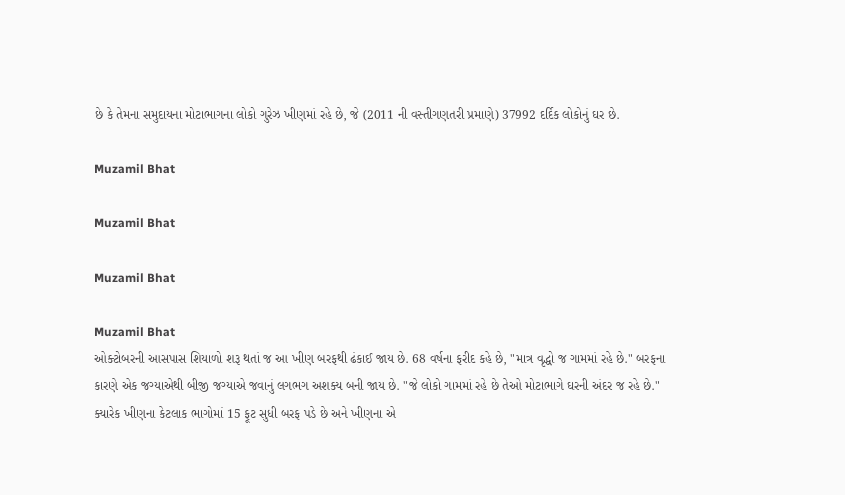છે કે તેમના સમુદાયના મોટાભાગના લોકો ગુરેઝ ખીણમાં રહે છે, જે (2011 ની વસ્તીગણતરી પ્રમાણે) 37992 દર્દિક લોકોનું ઘર છે.

Muzamil Bhat

Muzamil Bhat

Muzamil Bhat

Muzamil Bhat
ઓક્ટોબરની આસપાસ શિયાળો શરૂ થતાં જ આ ખીણ બરફથી ઢંકાઈ જાય છે. 68 વર્ષના ફરીદ કહે છે, "માત્ર વૃદ્ધો જ ગામમાં રહે છે." બરફના કારણે એક જગ્યાએથી બીજી જગ્યાએ જવાનું લગભગ અશક્ય બની જાય છે. "જે લોકો ગામમાં રહે છે તેઓ મોટાભાગે ઘરની અંદર જ રહે છે."
ક્યારેક ખીણના કેટલાક ભાગોમાં 15 ફૂટ સુધી બરફ પડે છે અને ખીણના એ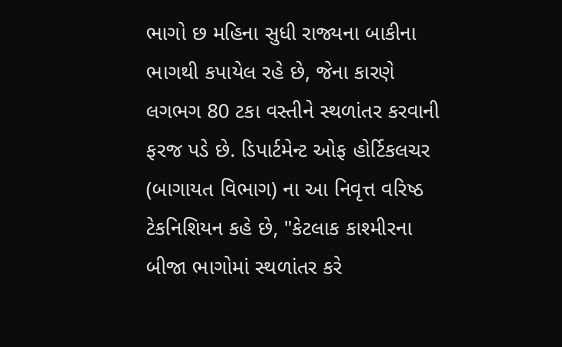ભાગો છ મહિના સુધી રાજ્યના બાકીના ભાગથી કપાયેલ રહે છે, જેના કારણે લગભગ 80 ટકા વસ્તીને સ્થળાંતર કરવાની ફરજ પડે છે. ડિપાર્ટમેન્ટ ઓફ હોર્ટિકલચર (બાગાયત વિભાગ) ના આ નિવૃત્ત વરિષ્ઠ ટેકનિશિયન કહે છે, "કેટલાક કાશ્મીરના બીજા ભાગોમાં સ્થળાંતર કરે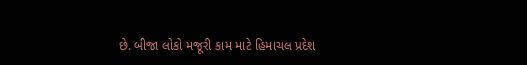છે. બીજા લોકો મજૂરી કામ માટે હિમાચલ પ્રદેશ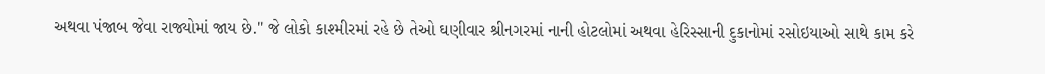અથવા પંજાબ જેવા રાજ્યોમાં જાય છે." જે લોકો કાશ્મીરમાં રહે છે તેઓ ઘણીવાર શ્રીનગરમાં નાની હોટલોમાં અથવા હેરિસ્સાની દુકાનોમાં રસોઇયાઓ સાથે કામ કરે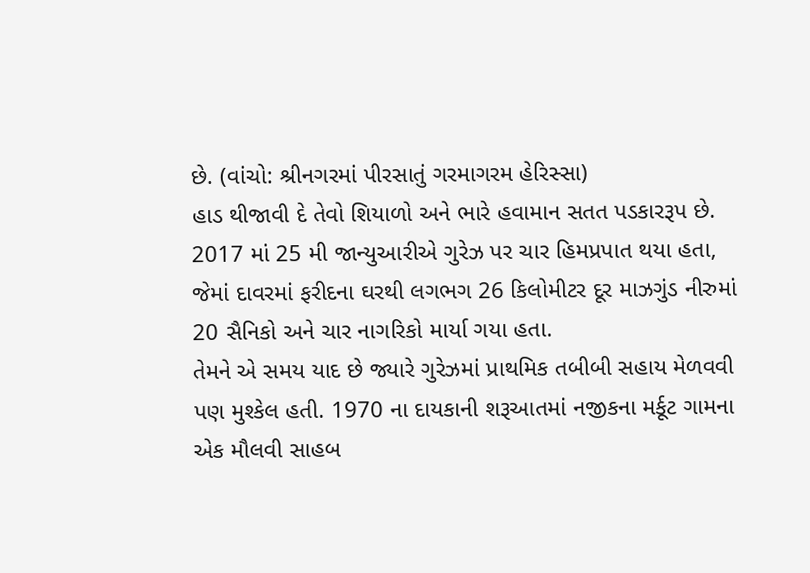છે. (વાંચો: શ્રીનગરમાં પીરસાતું ગરમાગરમ હેરિસ્સા)
હાડ થીજાવી દે તેવો શિયાળો અને ભારે હવામાન સતત પડકારરૂપ છે. 2017 માં 25 મી જાન્યુઆરીએ ગુરેઝ પર ચાર હિમપ્રપાત થયા હતા, જેમાં દાવરમાં ફરીદના ઘરથી લગભગ 26 કિલોમીટર દૂર માઝગુંડ નીરુમાં 20 સૈનિકો અને ચાર નાગરિકો માર્યા ગયા હતા.
તેમને એ સમય યાદ છે જ્યારે ગુરેઝમાં પ્રાથમિક તબીબી સહાય મેળવવી પણ મુશ્કેલ હતી. 1970 ના દાયકાની શરૂઆતમાં નજીકના મર્કૂટ ગામના એક મૌલવી સાહબ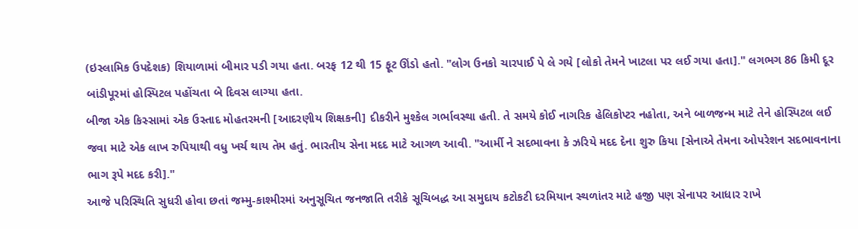(ઇસ્લામિક ઉપદેશક) શિયાળામાં બીમાર પડી ગયા હતા. બરફ 12 થી 15 ફૂટ ઊંડો હતો. "લોગ ઉનકો ચારપાઈ પે લે ગયે [લોકો તેમને ખાટલા પર લઈ ગયા હતા]." લગભગ 86 કિમી દૂર બાંડીપૂરમાં હોસ્પિટલ પહોંચતા બે દિવસ લાગ્યા હતા.
બીજા એક કિસ્સામાં એક ઉસ્તાદ મોહતરમની [આદરણીય શિક્ષકની] દીકરીને મુશ્કેલ ગર્ભાવસ્થા હતી. તે સમયે કોઈ નાગરિક હેલિકોપ્ટર નહોતા, અને બાળજન્મ માટે તેને હોસ્પિટલ લઈ જવા માટે એક લાખ રુપિયાથી વધુ ખર્ચ થાય તેમ હતું. ભારતીય સેના મદદ માટે આગળ આવી. "આર્મી ને સદભાવના કે ઝરિયે મદદ દેના શુરુ કિયા [સેનાએ તેમના ઓપરેશન સદભાવનાના ભાગ રૂપે મદદ કરી]."
આજે પરિસ્થિતિ સુધરી હોવા છતાં જમ્મુ-કાશ્મીરમાં અનુસૂચિત જનજાતિ તરીકે સૂચિબદ્ધ આ સમુદાય કટોકટી દરમિયાન સ્થળાંતર માટે હજી પણ સેનાપર આધાર રાખે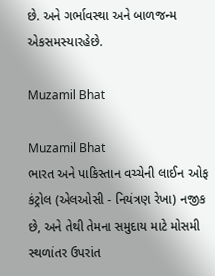છે. અને ગર્ભાવસ્થા અને બાળજન્મ એકસમસ્યારહેછે.

Muzamil Bhat

Muzamil Bhat
ભારત અને પાકિસ્તાન વચ્ચેની લાઈન ઓફ કંટ્રોલ (એલઓસી - નિયંત્રણ રેખા) નજીક છે, અને તેથી તેમના સમુદાય માટે મોસમી સ્થળાંતર ઉપરાંત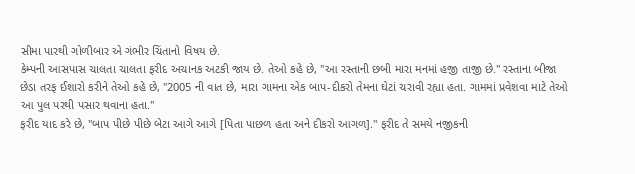સીમા પારથી ગોળીબાર એ ગંભીર ચિંતાનો વિષય છે.
કેમ્પની આસપાસ ચાલતા ચાલતા ફરીદ અચાનક અટકી જાય છે. તેઓ કહે છે, "આ રસ્તાની છબી મારા મનમાં હજી તાજી છે." રસ્તાના બીજા છેડા તરફ ઈશારો કરીને તેઓ કહે છે, "2005 ની વાત છે, મારા ગામના એક બાપ-દીકરો તેમના ઘેટાં ચરાવી રહ્યા હતા. ગામમાં પ્રવેશવા માટે તેઓ આ પુલ પરથી પસાર થવાના હતા."
ફરીદ યાદ કરે છે, "બાપ પીછે પીછે બેટા આગે આગે [પિતા પાછળ હતા અને દીકરો આગળ]." ફરીદ તે સમયે નજીકની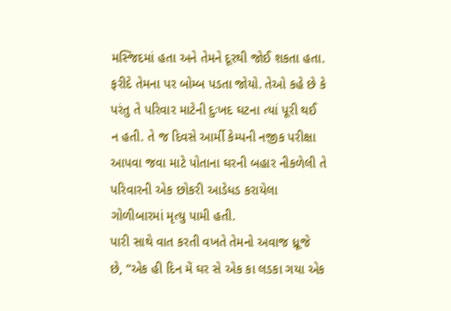મસ્જિદમાં હતા અને તેમને દૂરથી જોઈ શકતા હતા. ફરીદે તેમના પર બોમ્બ પડતા જોયો. તેઓ કહે છે કે પરંતુ તે પરિવાર માટેની દુઃખદ ઘટના ત્યાં પૂરી થઈ ન હતી. તે જ દિવસે આર્મી કેમ્પની નજીક પરીક્ષા આપવા જવા માટે પોતાના ઘરની બહાર નીકળેલી તે પરિવારની એક છોકરી આડેધડ કરાયેલા ગોળીબારમાં મૃત્યુ પામી હતી.
પારી સાથે વાત કરતી વખતે તેમનો અવાજ ધ્રૂજે છે, “એક હી દિન મેં ઘર સે એક કા લડકા ગયા એક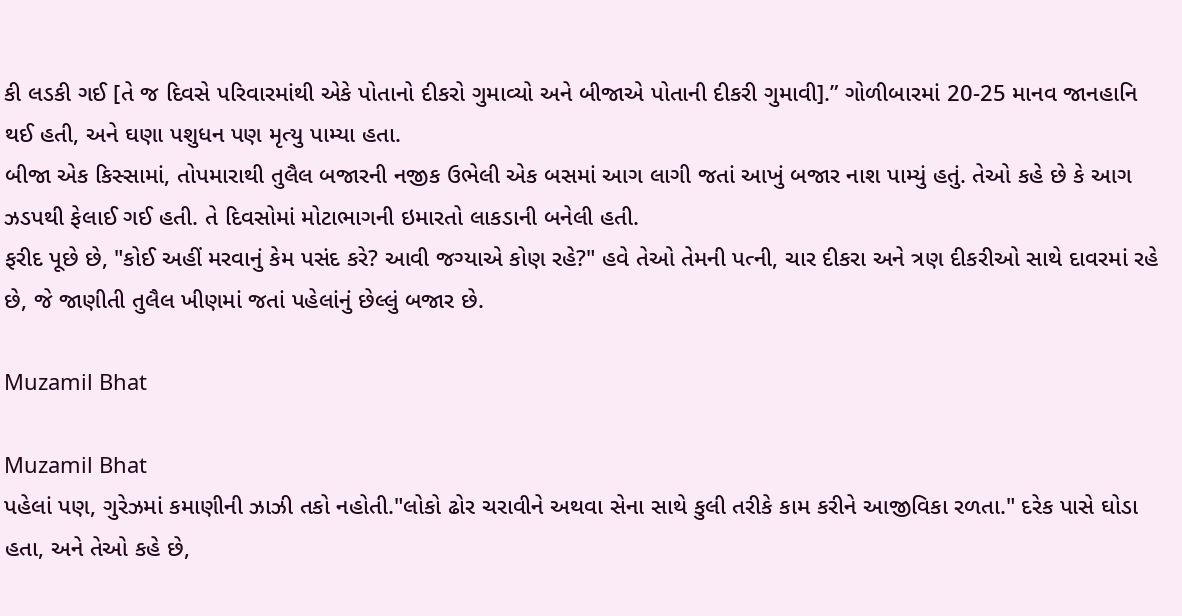કી લડકી ગઈ [તે જ દિવસે પરિવારમાંથી એકે પોતાનો દીકરો ગુમાવ્યો અને બીજાએ પોતાની દીકરી ગુમાવી].” ગોળીબારમાં 20-25 માનવ જાનહાનિ થઈ હતી, અને ઘણા પશુધન પણ મૃત્યુ પામ્યા હતા.
બીજા એક કિસ્સામાં, તોપમારાથી તુલૈલ બજારની નજીક ઉભેલી એક બસમાં આગ લાગી જતાં આખું બજાર નાશ પામ્યું હતું. તેઓ કહે છે કે આગ ઝડપથી ફેલાઈ ગઈ હતી. તે દિવસોમાં મોટાભાગની ઇમારતો લાકડાની બનેલી હતી.
ફરીદ પૂછે છે, "કોઈ અહીં મરવાનું કેમ પસંદ કરે? આવી જગ્યાએ કોણ રહે?" હવે તેઓ તેમની પત્ની, ચાર દીકરા અને ત્રણ દીકરીઓ સાથે દાવરમાં રહે છે, જે જાણીતી તુલૈલ ખીણમાં જતાં પહેલાંનું છેલ્લું બજાર છે.

Muzamil Bhat

Muzamil Bhat
પહેલાં પણ, ગુરેઝમાં કમાણીની ઝાઝી તકો નહોતી."લોકો ઢોર ચરાવીને અથવા સેના સાથે કુલી તરીકે કામ કરીને આજીવિકા રળતા." દરેક પાસે ઘોડા હતા, અને તેઓ કહે છે,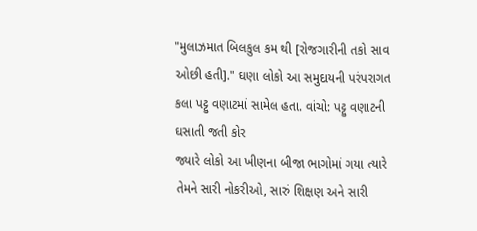"મુલાઝમાત બિલકુલ કમ થી [રોજગારીની તકો સાવ ઓછી હતી]." ઘણા લોકો આ સમુદાયની પરંપરાગત કલા પટ્ટુ વણાટમાં સામેલ હતા. વાંચો: પટ્ટુ વણાટની ઘસાતી જતી કોર
જ્યારે લોકો આ ખીણના બીજા ભાગોમાં ગયા ત્યારે તેમને સારી નોકરીઓ, સારું શિક્ષણ અને સારી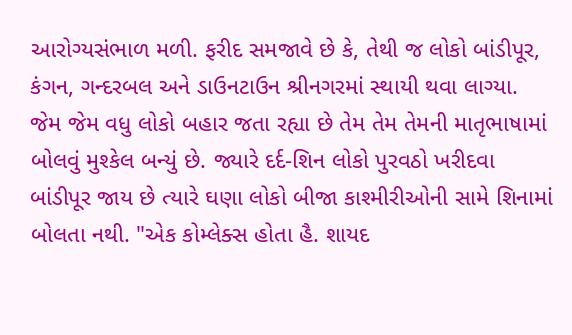આરોગ્યસંભાળ મળી. ફરીદ સમજાવે છે કે, તેથી જ લોકો બાંડીપૂર, કંગન, ગન્દરબલ અને ડાઉનટાઉન શ્રીનગરમાં સ્થાયી થવા લાગ્યા.
જેમ જેમ વધુ લોકો બહાર જતા રહ્યા છે તેમ તેમ તેમની માતૃભાષામાં બોલવું મુશ્કેલ બન્યું છે. જ્યારે દર્દ-શિન લોકો પુરવઠો ખરીદવા બાંડીપૂર જાય છે ત્યારે ઘણા લોકો બીજા કાશ્મીરીઓની સામે શિનામાં બોલતા નથી. "એક કોમ્લેક્સ હોતા હૈ. શાયદ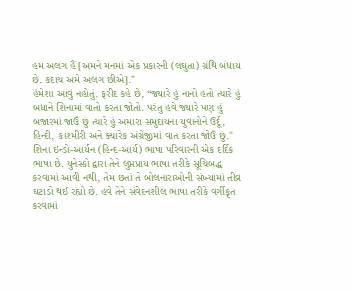હમ અલગ હૈં [અમને મનમાં એક પ્રકારની (લઘુતા) ગ્રંથિ બંધાય છે. કદાચ અમે અલગ છીએ]."
હંમેશા આવું નહોતું. ફરીદ કહે છે, “જ્યારે હું નાનો હતો ત્યારે હું બધાને શિનામાં વાતો કરતા જોતો. પરંતુ હવે જ્યારે પણ હું બજારમાં જાઉં છું ત્યારે હું અમારા સમુદાયના યુવાનોને ઉર્દૂ, હિન્દી, કાશ્મીરી અને ક્યારેક અંગ્રેજીમાં વાત કરતા જોઉં છું."
શિના ઇન્ડો-આર્યન (હિન્દ-આર્ય) ભાષા પરિવારની એક દર્દિક ભાષા છે. યુનેસ્કો દ્વારા તેને લુપ્તપ્રાય ભાષા તરીકે સૂચિબદ્ધ કરવામાં આવી નથી, તેમ છતાં તે બોલનારાઓની સંખ્યામાં તીવ્ર ઘટાડો થઈ રહ્યો છે. હવે તેને સંવેદનશીલ ભાષા તરીકે વર્ગીકૃત કરવામાં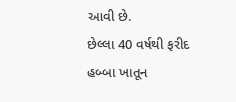આવી છે.
છેલ્લા 40 વર્ષથી ફરીદ હબ્બા ખાતૂન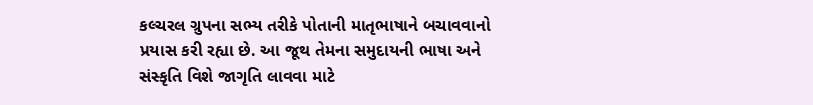કલ્ચરલ ગ્રુપના સભ્ય તરીકે પોતાની માતૃભાષાને બચાવવાનો પ્રયાસ કરી રહ્યા છે. આ જૂથ તેમના સમુદાયની ભાષા અને સંસ્કૃતિ વિશે જાગૃતિ લાવવા માટે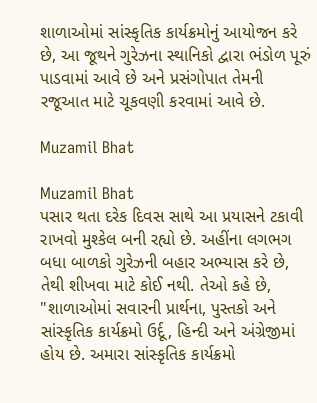શાળાઓમાં સાંસ્કૃતિક કાર્યક્રમોનું આયોજન કરે છે, આ જૂથને ગુરેઝના સ્થાનિકો દ્વારા ભંડોળ પૂરું પાડવામાં આવે છે અને પ્રસંગોપાત તેમની રજૂઆત માટે ચૂકવણી કરવામાં આવે છે.

Muzamil Bhat

Muzamil Bhat
પસાર થતા દરેક દિવસ સાથે આ પ્રયાસને ટકાવી રાખવો મુશ્કેલ બની રહ્યો છે. અહીંના લગભગ બધા બાળકો ગુરેઝની બહાર અભ્યાસ કરે છે, તેથી શીખવા માટે કોઈ નથી. તેઓ કહે છે, "શાળાઓમાં સવારની પ્રાર્થના, પુસ્તકો અને સાંસ્કૃતિક કાર્યક્રમો ઉર્દૂ, હિન્દી અને અંગ્રેજીમાં હોય છે. અમારા સાંસ્કૃતિક કાર્યક્રમો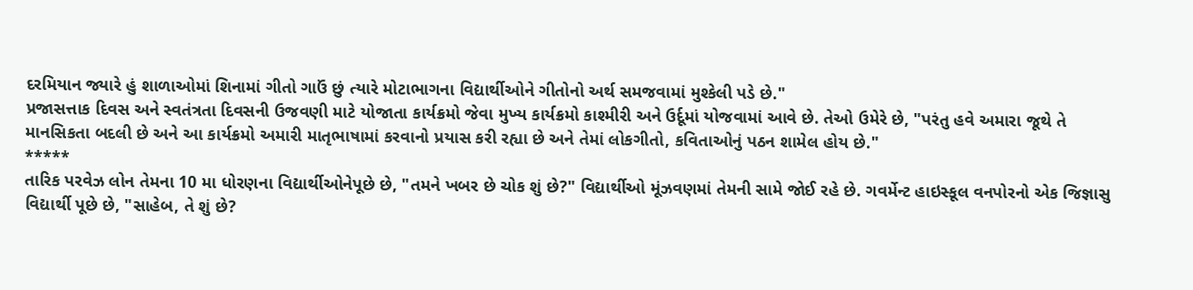દરમિયાન જ્યારે હું શાળાઓમાં શિનામાં ગીતો ગાઉં છું ત્યારે મોટાભાગના વિદ્યાર્થીઓને ગીતોનો અર્થ સમજવામાં મુશ્કેલી પડે છે."
પ્રજાસત્તાક દિવસ અને સ્વતંત્રતા દિવસની ઉજવણી માટે યોજાતા કાર્યક્રમો જેવા મુખ્ય કાર્યક્રમો કાશ્મીરી અને ઉર્દૂમાં યોજવામાં આવે છે. તેઓ ઉમેરે છે, "પરંતુ હવે અમારા જૂથે તે માનસિકતા બદલી છે અને આ કાર્યક્રમો અમારી માતૃભાષામાં કરવાનો પ્રયાસ કરી રહ્યા છે અને તેમાં લોકગીતો, કવિતાઓનું પઠન શામેલ હોય છે."
*****
તારિક પરવેઝ લોન તેમના 10 મા ધોરણના વિદ્યાર્થીઓનેપૂછે છે, "તમને ખબર છે ચોક શું છે?" વિદ્યાર્થીઓ મૂંઝવણમાં તેમની સામે જોઈ રહે છે. ગવર્મેન્ટ હાઇસ્કૂલ વનપોરનો એક જિજ્ઞાસુ વિદ્યાર્થી પૂછે છે, "સાહેબ, તે શું છે?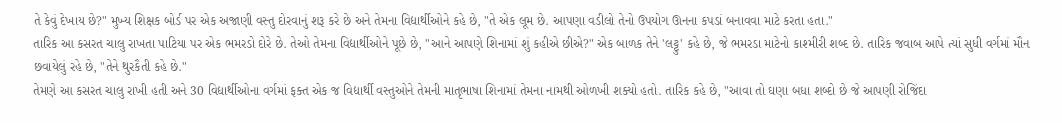તે કેવું દેખાય છે?" મુખ્ય શિક્ષક બોર્ડ પર એક અજાણી વસ્તુ દોરવાનું શરૂ કરે છે અને તેમના વિદ્યાર્થીઓને કહે છે, "તે એક લૂમ છે. આપણા વડીલો તેનો ઉપયોગ ઊનના કપડાં બનાવવા માટે કરતા હતા."
તારિક આ કસરત ચાલુ રાખતા પાટિયા પર એક ભમરડો દોરે છે. તેઓ તેમના વિદ્યાર્થીઓને પૂછે છે, "આને આપણે શિનામાં શું કહીએ છીએ?" એક બાળક તેને 'લટ્ટુ' કહે છે, જે ભમરડા માટેનો કાશ્મીરી શબ્દ છે. તારિક જવાબ આપે ત્યાં સુધી વર્ગમાં મૌન છવાયેલું રહે છે, "તેને થુરકૈતી કહે છે."
તેમણે આ કસરત ચાલુ રાખી હતી અને 30 વિદ્યાર્થીઓના વર્ગમાં ફક્ત એક જ વિદ્યાર્થી વસ્તુઓને તેમની માતૃભાષા શિનામાં તેમના નામથી ઓળખી શક્યો હતો. તારિક કહે છે, "આવા તો ઘણા બધા શબ્દો છે જે આપણી રોજિંદા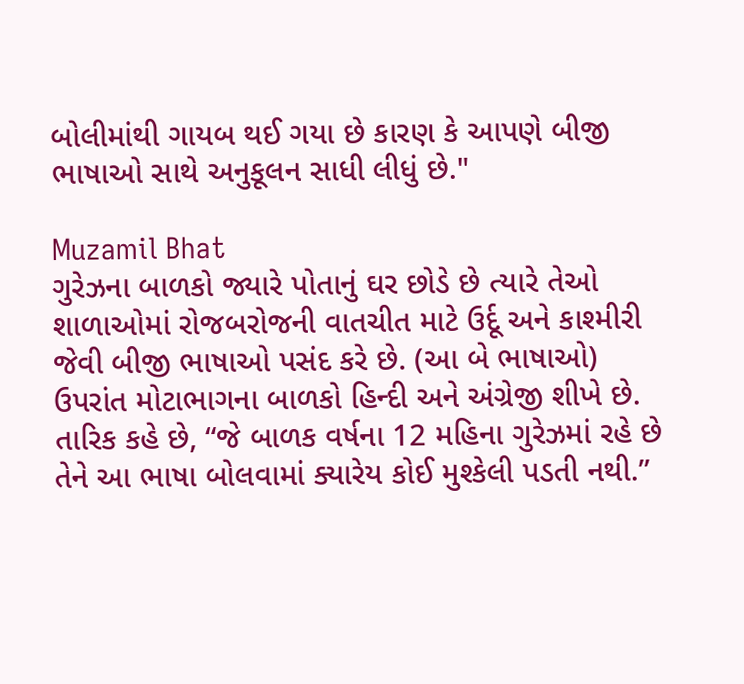બોલીમાંથી ગાયબ થઈ ગયા છે કારણ કે આપણે બીજી ભાષાઓ સાથે અનુકૂલન સાધી લીધું છે."

Muzamil Bhat
ગુરેઝના બાળકો જ્યારે પોતાનું ઘર છોડે છે ત્યારે તેઓ શાળાઓમાં રોજબરોજની વાતચીત માટે ઉર્દૂ અને કાશ્મીરી જેવી બીજી ભાષાઓ પસંદ કરે છે. (આ બે ભાષાઓ) ઉપરાંત મોટાભાગના બાળકો હિન્દી અને અંગ્રેજી શીખે છે.
તારિક કહે છે, “જે બાળક વર્ષના 12 મહિના ગુરેઝમાં રહે છે તેને આ ભાષા બોલવામાં ક્યારેય કોઈ મુશ્કેલી પડતી નથી.”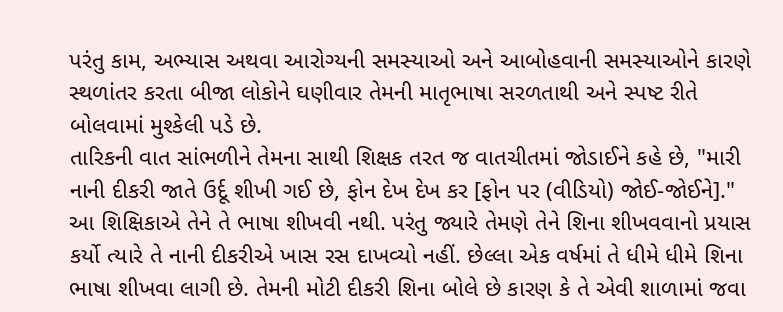પરંતુ કામ, અભ્યાસ અથવા આરોગ્યની સમસ્યાઓ અને આબોહવાની સમસ્યાઓને કારણે સ્થળાંતર કરતા બીજા લોકોને ઘણીવાર તેમની માતૃભાષા સરળતાથી અને સ્પષ્ટ રીતે બોલવામાં મુશ્કેલી પડે છે.
તારિકની વાત સાંભળીને તેમના સાથી શિક્ષક તરત જ વાતચીતમાં જોડાઈને કહે છે, "મારી નાની દીકરી જાતે ઉર્દૂ શીખી ગઈ છે, ફોન દેખ દેખ કર [ફોન પર (વીડિયો) જોઈ-જોઈને]." આ શિક્ષિકાએ તેને તે ભાષા શીખવી નથી. પરંતુ જ્યારે તેમણે તેને શિના શીખવવાનો પ્રયાસ કર્યો ત્યારે તે નાની દીકરીએ ખાસ રસ દાખવ્યો નહીં. છેલ્લા એક વર્ષમાં તે ધીમે ધીમે શિના ભાષા શીખવા લાગી છે. તેમની મોટી દીકરી શિના બોલે છે કારણ કે તે એવી શાળામાં જવા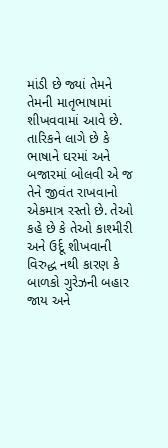માંડી છે જ્યાં તેમને તેમની માતૃભાષામાં શીખવવામાં આવે છે.
તારિકને લાગે છે કે ભાષાને ઘરમાં અને બજારમાં બોલવી એ જ તેને જીવંત રાખવાનો એકમાત્ર રસ્તો છે. તેઓ કહે છે કે તેઓ કાશ્મીરી અને ઉર્દૂ શીખવાની વિરુદ્ધ નથી કારણ કે બાળકો ગુરેઝની બહાર જાય અને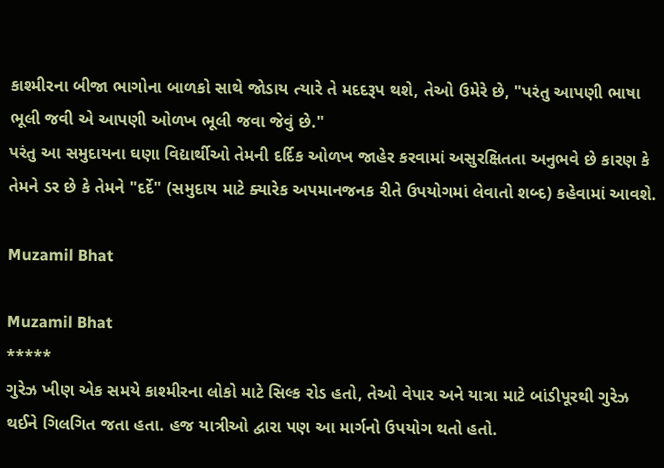કાશ્મીરના બીજા ભાગોના બાળકો સાથે જોડાય ત્યારે તે મદદરૂપ થશે, તેઓ ઉમેરે છે, "પરંતુ આપણી ભાષા ભૂલી જવી એ આપણી ઓળખ ભૂલી જવા જેવું છે."
પરંતુ આ સમુદાયના ઘણા વિદ્યાર્થીઓ તેમની દર્દિક ઓળખ જાહેર કરવામાં અસુરક્ષિતતા અનુભવે છે કારણ કે તેમને ડર છે કે તેમને "દર્દે" (સમુદાય માટે ક્યારેક અપમાનજનક રીતે ઉપયોગમાં લેવાતો શબ્દ) કહેવામાં આવશે.

Muzamil Bhat

Muzamil Bhat
*****
ગુરેઝ ખીણ એક સમયે કાશ્મીરના લોકો માટે સિલ્ક રોડ હતો, તેઓ વેપાર અને યાત્રા માટે બાંડીપૂરથી ગુરેઝ થઈને ગિલગિત જતા હતા. હજ યાત્રીઓ દ્વારા પણ આ માર્ગનો ઉપયોગ થતો હતો.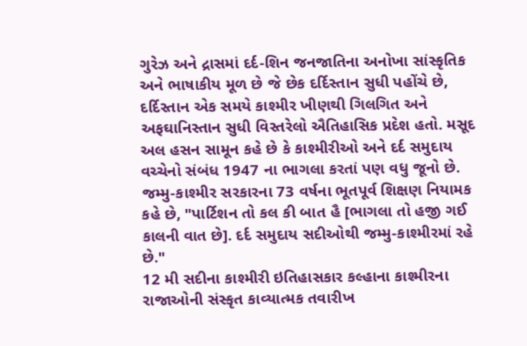ગુરેઝ અને દ્રાસમાં દર્દ-શિન જનજાતિના અનોખા સાંસ્કૃતિક અને ભાષાકીય મૂળ છે જે છેક દર્દિસ્તાન સુધી પહોંચે છે, દર્દિસ્તાન એક સમયે કાશ્મીર ખીણથી ગિલગિત અને અફઘાનિસ્તાન સુધી વિસ્તરેલો ઐતિહાસિક પ્રદેશ હતો. મસૂદ અલ હસન સામૂન કહે છે કે કાશ્મીરીઓ અને દર્દ સમુદાય વચ્ચેનો સંબંધ 1947 ના ભાગલા કરતાં પણ વધુ જૂનો છે. જમ્મુ-કાશ્મીર સરકારના 73 વર્ષના ભૂતપૂર્વ શિક્ષણ નિયામક કહે છે, "પાર્ટિશન તો કલ કી બાત હૈ [ભાગલા તો હજી ગઈ કાલની વાત છે]. દર્દ સમુદાય સદીઓથી જમ્મુ-કાશ્મીરમાં રહે છે."
12 મી સદીના કાશ્મીરી ઇતિહાસકાર કલ્હાના કાશ્મીરના રાજાઓની સંસ્કૃત કાવ્યાત્મક તવારીખ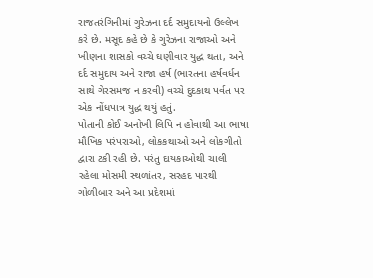રાજતરંગિનીમાં ગુરેઝના દર્દ સમુદાયનો ઉલ્લેખ કરે છે. મસૂદ કહે છે કે ગુરેઝના રાજાઓ અને ખીણના શાસકો વચ્ચે ઘણીવાર યુદ્ધ થતા, અને દર્દ સમુદાય અને રાજા હર્ષ (ભારતના હર્ષવર્ધન સાથે ગેરસમજ ન કરવી) વચ્ચે દુદકાથ પર્વત પર એક નોંધપાત્ર યુદ્ધ થયું હતું.
પોતાની કોઈ અનોખી લિપિ ન હોવાથી આ ભાષા મૌખિક પરંપરાઓ, લોકકથાઓ અને લોકગીતો દ્વારા ટકી રહી છે. પરંતુ દાયકાઓથી ચાલી રહેલા મોસમી સ્થળાંતર, સરહદ પારથી ગોળીબાર અને આ પ્રદેશમાં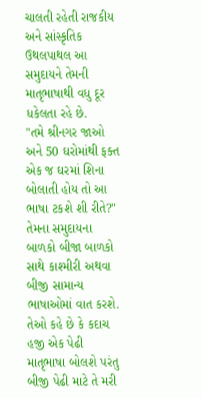ચાલતી રહેતી રાજકીય અને સાંસ્કૃતિક ઉથલપાથલ આ સમુદાયને તેમની માતૃભાષાથી વધુ દૂર ધકેલતા રહે છે.
"તમે શ્રીનગર જાઓ અને 50 ઘરોમાંથી ફક્ત એક જ ઘરમાં શિના બોલાતી હોય તો આ ભાષા ટકશે શી રીતે?" તેમના સમુદાયના બાળકો બીજા બાળકો સાથે કાશ્મીરી અથવા બીજી સામાન્ય ભાષાઓમાં વાત કરશે. તેઓ કહે છે કે કદાચ હજી એક પેઢી માતૃભાષા બોલશે પરંતુ બીજી પેઢી માટે તે મરી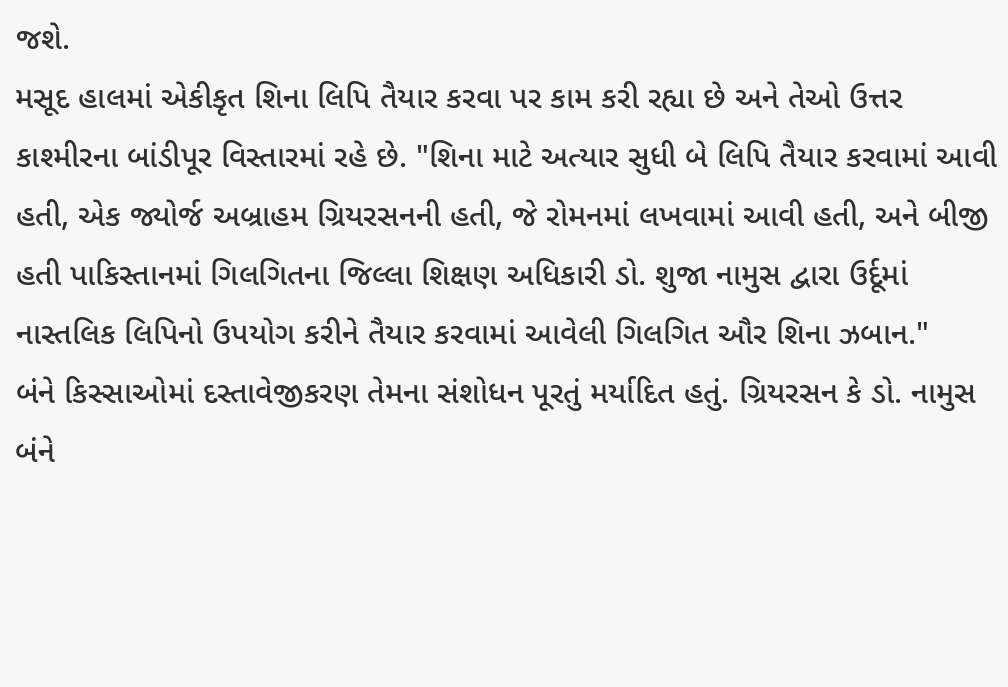જશે.
મસૂદ હાલમાં એકીકૃત શિના લિપિ તૈયાર કરવા પર કામ કરી રહ્યા છે અને તેઓ ઉત્તર કાશ્મીરના બાંડીપૂર વિસ્તારમાં રહે છે. "શિના માટે અત્યાર સુધી બે લિપિ તૈયાર કરવામાં આવી હતી, એક જ્યોર્જ અબ્રાહમ ગ્રિયરસનની હતી, જે રોમનમાં લખવામાં આવી હતી, અને બીજી હતી પાકિસ્તાનમાં ગિલગિતના જિલ્લા શિક્ષણ અધિકારી ડો. શુજા નામુસ દ્વારા ઉર્દૂમાં નાસ્તલિક લિપિનો ઉપયોગ કરીને તૈયાર કરવામાં આવેલી ગિલગિત ઔર શિના ઝબાન."
બંને કિસ્સાઓમાં દસ્તાવેજીકરણ તેમના સંશોધન પૂરતું મર્યાદિત હતું. ગ્રિયરસન કે ડો. નામુસ બંને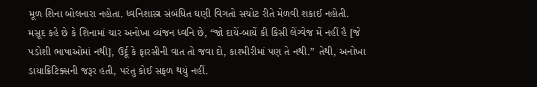મૂળ શિના બોલનારા નહોતા. ધ્વનિશાસ્ત્ર સંબંધિત ઘણી વિગતો સચોટ રીતે મેળવી શકાઈ નહોતી.
મસૂદ કહે છે કે શિનામાં ચાર અનોખા વ્યંજન ધ્વનિ છે, “જો દાયેં-બાયેં કી કિસી લેંગ્વેજ મેં નહીં હૈ [જે પડોશી ભાષાઓમાં નથી], ઉર્દૂ કે ફારસીની વાત તો જવા દો, કાશ્મીરીમાં પણ તે નથી.” તેથી, અનોખા ડાયાક્રિટિક્સની જરૂર હતી, પરંતુ કોઈ સફળ થયું નહીં.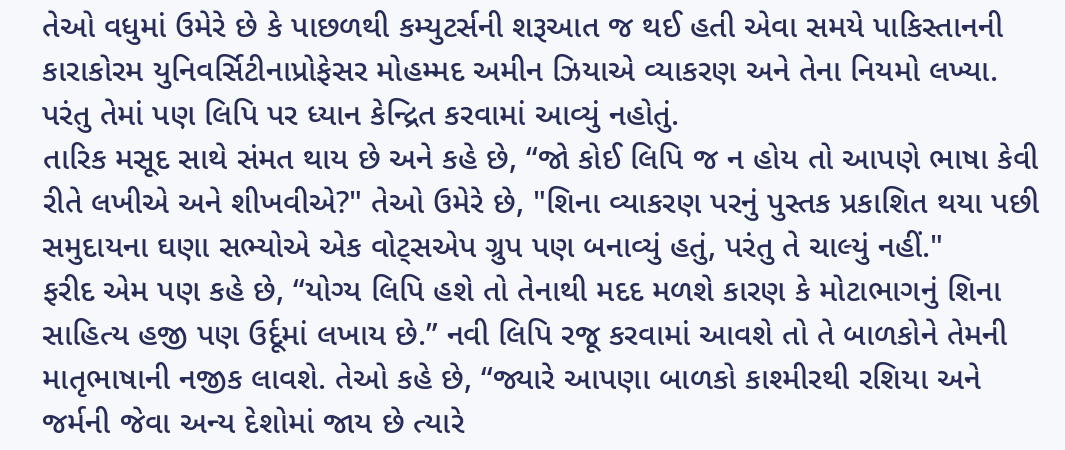તેઓ વધુમાં ઉમેરે છે કે પાછળથી કમ્યુટર્સની શરૂઆત જ થઈ હતી એવા સમયે પાકિસ્તાનની કારાકોરમ યુનિવર્સિટીનાપ્રોફેસર મોહમ્મદ અમીન ઝિયાએ વ્યાકરણ અને તેના નિયમો લખ્યા. પરંતુ તેમાં પણ લિપિ પર ધ્યાન કેન્દ્રિત કરવામાં આવ્યું નહોતું.
તારિક મસૂદ સાથે સંમત થાય છે અને કહે છે, “જો કોઈ લિપિ જ ન હોય તો આપણે ભાષા કેવી રીતે લખીએ અને શીખવીએ?" તેઓ ઉમેરે છે, "શિના વ્યાકરણ પરનું પુસ્તક પ્રકાશિત થયા પછી સમુદાયના ઘણા સભ્યોએ એક વોટ્સએપ ગ્રુપ પણ બનાવ્યું હતું, પરંતુ તે ચાલ્યું નહીં."
ફરીદ એમ પણ કહે છે, “યોગ્ય લિપિ હશે તો તેનાથી મદદ મળશે કારણ કે મોટાભાગનું શિના સાહિત્ય હજી પણ ઉર્દૂમાં લખાય છે.” નવી લિપિ રજૂ કરવામાં આવશે તો તે બાળકોને તેમની માતૃભાષાની નજીક લાવશે. તેઓ કહે છે, “જ્યારે આપણા બાળકો કાશ્મીરથી રશિયા અને જર્મની જેવા અન્ય દેશોમાં જાય છે ત્યારે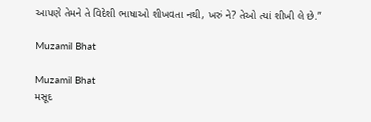આપણે તેમને તે વિદેશી ભાષાઓ શીખવતા નથી, ખરું ને? તેઓ ત્યાં શીખી લે છે.”

Muzamil Bhat

Muzamil Bhat
મસૂદ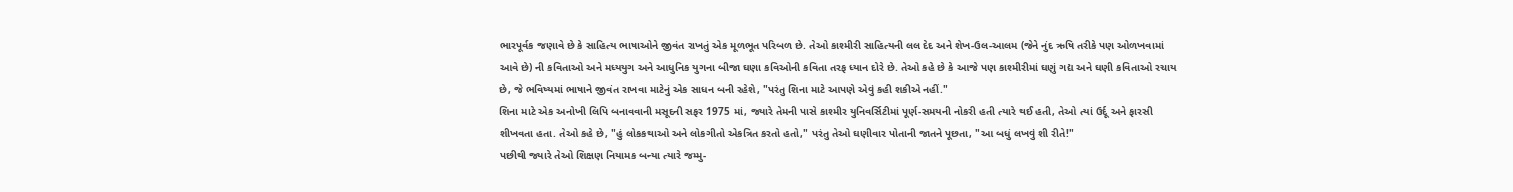ભારપૂર્વક જણાવે છે કે સાહિત્ય ભાષાઓને જીવંત રાખતું એક મૂળભૂત પરિબળ છે. તેઓ કાશ્મીરી સાહિત્યની લલ દેદ અને શેખ-ઉલ-આલમ (જેને નુંદ ઋષિ તરીકે પણ ઓળખવામાં આવે છે) ની કવિતાઓ અને મધ્યયુગ અને આધુનિક યુગના બીજા ઘણા કવિઓની કવિતા તરફ ધ્યાન દોરે છે. તેઓ કહે છે કે આજે પણ કાશ્મીરીમાં ઘણું ગદ્ય અને ઘણી કવિતાઓ રચાય છે, જે ભવિષ્યમાં ભાષાને જીવંત રાખવા માટેનું એક સાધન બની રહેશે, "પરંતુ શિના માટે આપણે એવું કહી શકીએ નહીં."
શિના માટે એક અનોખી લિપિ બનાવવાની મસૂદની સફર 1975 માં, જ્યારે તેમની પાસે કાશ્મીર યુનિવર્સિટીમાં પૂર્ણ-સમયની નોકરી હતી ત્યારે થઈ હતી, તેઓ ત્યાં ઉર્દૂ અને ફારસી શીખવતા હતા. તેઓ કહે છે, "હું લોકકથાઓ અને લોકગીતો એકત્રિત કરતો હતો," પરંતુ તેઓ ઘણીવાર પોતાની જાતને પૂછતા, "આ બધું લખવું શી રીતે!"
પછીથી જ્યારે તેઓ શિક્ષણ નિયામક બન્યા ત્યારે જમ્મુ-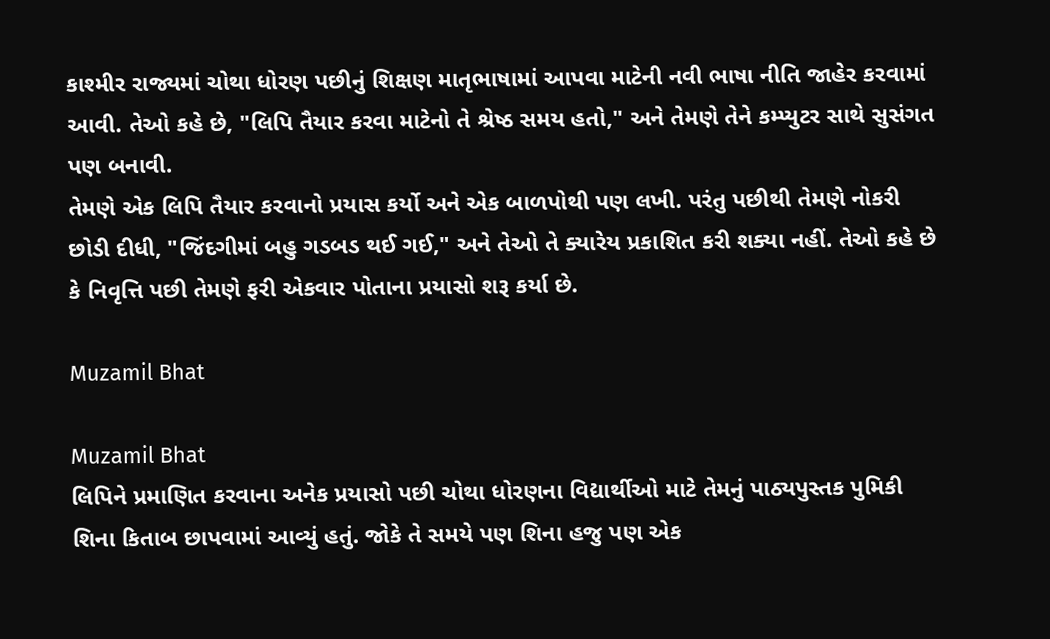કાશ્મીર રાજ્યમાં ચોથા ધોરણ પછીનું શિક્ષણ માતૃભાષામાં આપવા માટેની નવી ભાષા નીતિ જાહેર કરવામાં આવી. તેઓ કહે છે, "લિપિ તૈયાર કરવા માટેનો તે શ્રેષ્ઠ સમય હતો," અને તેમણે તેને કમ્પ્યુટર સાથે સુસંગત પણ બનાવી.
તેમણે એક લિપિ તૈયાર કરવાનો પ્રયાસ કર્યો અને એક બાળપોથી પણ લખી. પરંતુ પછીથી તેમણે નોકરી છોડી દીધી, "જિંદગીમાં બહુ ગડબડ થઈ ગઈ," અને તેઓ તે ક્યારેય પ્રકાશિત કરી શક્યા નહીં. તેઓ કહે છે કે નિવૃત્તિ પછી તેમણે ફરી એકવાર પોતાના પ્રયાસો શરૂ કર્યા છે.

Muzamil Bhat

Muzamil Bhat
લિપિને પ્રમાણિત કરવાના અનેક પ્રયાસો પછી ચોથા ધોરણના વિદ્યાર્થીઓ માટે તેમનું પાઠ્યપુસ્તક પુમિકી શિના કિતાબ છાપવામાં આવ્યું હતું. જોકે તે સમયે પણ શિના હજુ પણ એક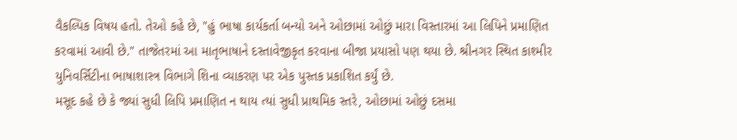વૈકલ્પિક વિષય હતો. તેઓ કહે છે, "હું ભાષા કાર્યકર્તા બન્યો અને ઓછામાં ઓછું મારા વિસ્તારમાં આ લિપિને પ્રમાણિત કરવામાં આવી છે." તાજેતરમાં આ માતૃભાષાને દસ્તાવેજીકૃત કરવાના બીજા પ્રયાસો પણ થયા છે. શ્રીનગર સ્થિત કાશ્મીર યુનિવર્સિટીના ભાષાશાસ્ત્ર વિભાગે શિના વ્યાકરણ પર એક પુસ્તક પ્રકાશિત કર્યું છે.
મસૂદ કહે છે કે જ્યાં સુધી લિપિ પ્રમાણિત ન થાય ત્યાં સુધી પ્રાથમિક સ્તરે, ઓછામાં ઓછું દસમા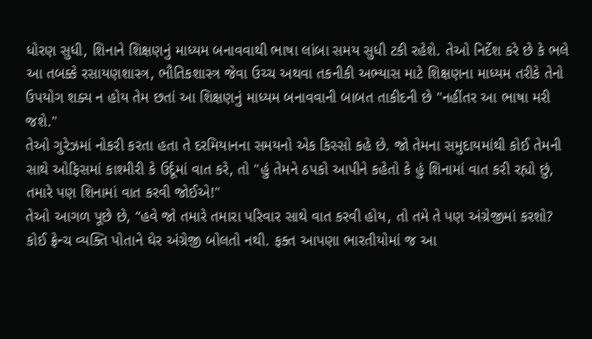ધોરણ સુધી, શિનાને શિક્ષણનું માધ્યમ બનાવવાથી ભાષા લાંબા સમય સુધી ટકી રહેશે. તેઓ નિર્દેશ કરે છે કે ભલે આ તબક્કે રસાયણશાસ્ત્ર, ભૌતિકશાસ્ત્ર જેવા ઉચ્ચ અથવા તકનીકી અભ્યાસ માટે શિક્ષણના માધ્યમ તરીકે તેનો ઉપયોગ શક્ય ન હોય તેમ છતાં આ શિક્ષણનું માધ્યમ બનાવવાની બાબત તાકીદની છે "નહીંતર આ ભાષા મરી જશે."
તેઓ ગુરેઝમાં નોકરી કરતા હતા તે દરમિયાનના સમયનો એક કિસ્સો કહે છે. જો તેમના સમુદાયમાંથી કોઈ તેમની સાથે ઓફિસમાં કાશ્મીરી કે ઉર્દૂમાં વાત કરે, તો "હું તેમને ઠપકો આપીને કહેતો કે હું શિનામાં વાત કરી રહ્યો છું, તમારે પણ શિનામાં વાત કરવી જોઈએ!"
તેઓ આગળ પૂછે છે, “હવે જો તમારે તમારા પરિવાર સાથે વાત કરવી હોય, તો તમે તે પણ અંગ્રેજીમાં કરશો? કોઈ ફ્રેન્ચ વ્યક્તિ પોતાને ઘેર અંગ્રેજી બોલતો નથી. ફક્ત આપણા ભારતીયોમાં જ આ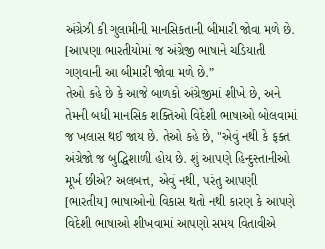અંગ્રેઝી કી ગુલામીની માનસિકતાની બીમારી જોવા મળે છે. [આપણા ભારતીયોમાં જ અંગ્રેજી ભાષાને ચડિયાતી ગણવાની આ બીમારી જોવા મળે છે.”
તેઓ કહે છે કે આજે બાળકો અંગ્રેજીમાં શીખે છે, અને તેમની બધી માનસિક શક્તિઓ વિદેશી ભાષાઓ બોલવામાં જ ખલાસ થઈ જાય છે. તેઓ કહે છે, "એવું નથી કે ફક્ત અંગ્રેજો જ બુદ્ધિશાળી હોય છે. શું આપણે હિન્દુસ્તાનીઓ મૂર્ખ છીએ? અલબત્ત, એવું નથી, પરંતુ આપણી [ભારતીય] ભાષાઓનો વિકાસ થતો નથી કારણ કે આપણે વિદેશી ભાષાઓ શીખવામાં આપણો સમય વિતાવીએ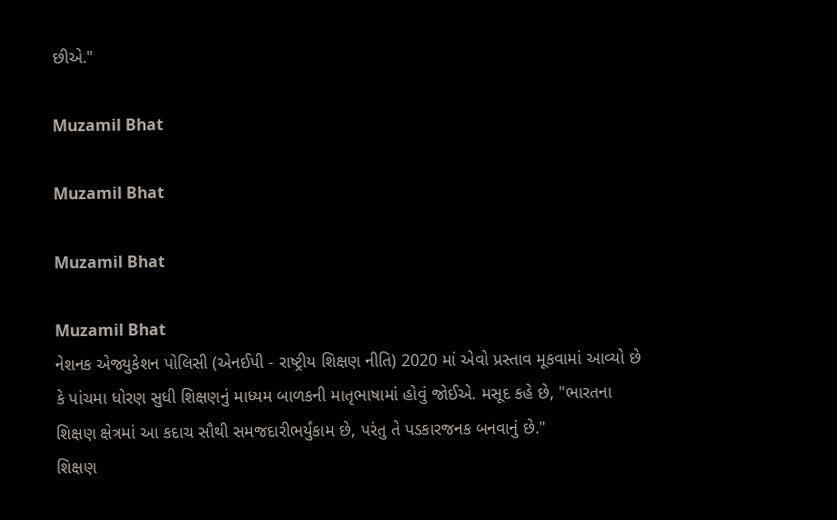છીએ."

Muzamil Bhat

Muzamil Bhat

Muzamil Bhat

Muzamil Bhat
નેશનક એજ્યુકેશન પોલિસી (એનઈપી - રાષ્ટ્રીય શિક્ષણ નીતિ) 2020 માં એવો પ્રસ્તાવ મૂકવામાં આવ્યો છે કે પાંચમા ધોરણ સુધી શિક્ષણનું માધ્યમ બાળકની માતૃભાષામાં હોવું જોઈએ. મસૂદ કહે છે, "ભારતના શિક્ષણ ક્ષેત્રમાં આ કદાચ સૌથી સમજદારીભર્યુંકામ છે, પરંતુ તે પડકારજનક બનવાનું છે."
શિક્ષણ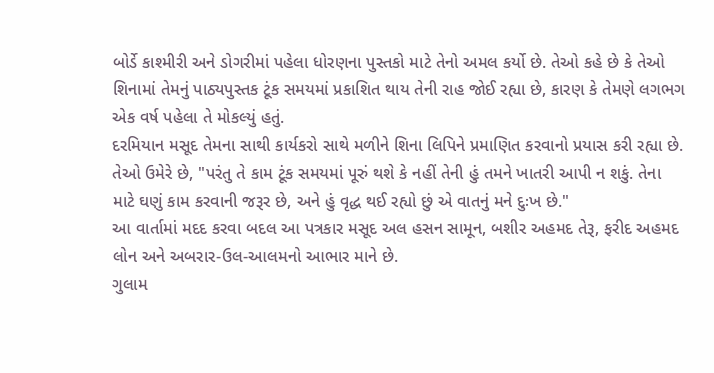બોર્ડે કાશ્મીરી અને ડોગરીમાં પહેલા ધોરણના પુસ્તકો માટે તેનો અમલ કર્યો છે. તેઓ કહે છે કે તેઓ શિનામાં તેમનું પાઠ્યપુસ્તક ટૂંક સમયમાં પ્રકાશિત થાય તેની રાહ જોઈ રહ્યા છે, કારણ કે તેમણે લગભગ એક વર્ષ પહેલા તે મોકલ્યું હતું.
દરમિયાન મસૂદ તેમના સાથી કાર્યકરો સાથે મળીને શિના લિપિને પ્રમાણિત કરવાનો પ્રયાસ કરી રહ્યા છે. તેઓ ઉમેરે છે, "પરંતુ તે કામ ટૂંક સમયમાં પૂરું થશે કે નહીં તેની હું તમને ખાતરી આપી ન શકું. તેના માટે ઘણું કામ કરવાની જરૂર છે, અને હું વૃદ્ધ થઈ રહ્યો છું એ વાતનું મને દુઃખ છે."
આ વાર્તામાં મદદ કરવા બદલ આ પત્રકાર મસૂદ અલ હસન સામૂન, બશીર અહમદ તેરૂ, ફરીદ અહમદ લોન અને અબરાર-ઉલ-આલમનો આભાર માને છે.
ગુલામ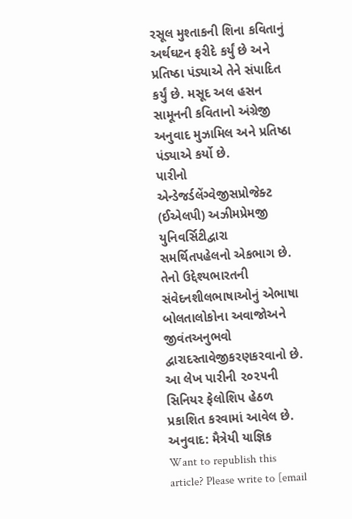રસૂલ મુશ્તાકની શિના કવિતાનું અર્થઘટન ફરીદે કર્યું છે અને પ્રતિષ્ઠા પંડ્યાએ તેને સંપાદિત કર્યું છે. મસૂદ અલ હસન સામૂનની કવિતાનો અંગ્રેજી અનુવાદ મુઝામિલ અને પ્રતિષ્ઠા પંડ્યાએ કર્યો છે.
પારીનો એન્ડેજર્ડલેંગ્વેજીસપ્રોજેક્ટ (ઈએલપી) અઝીમપ્રેમજી યુનિવર્સિટીદ્વારા સમર્થિતપહેલનો એકભાગ છે. તેનો ઉદ્દેશ્યભારતની સંવેદનશીલભાષાઓનું એભાષા બોલતાલોકોના અવાજોઅને જીવંતઅનુભવો દ્વારાદસ્તાવેજીકરણકરવાનો છે.
આ લેખ પારીની ૨૦૨૫ની સિનિયર ફેલોશિપ હેઠળ પ્રકાશિત કરવામાં આવેલ છે.
અનુવાદ: મૈત્રેયી યાજ્ઞિક
Want to republish this article? Please write to [email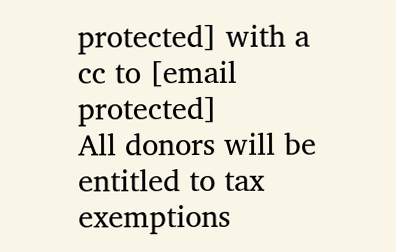protected] with a cc to [email protected]
All donors will be entitled to tax exemptions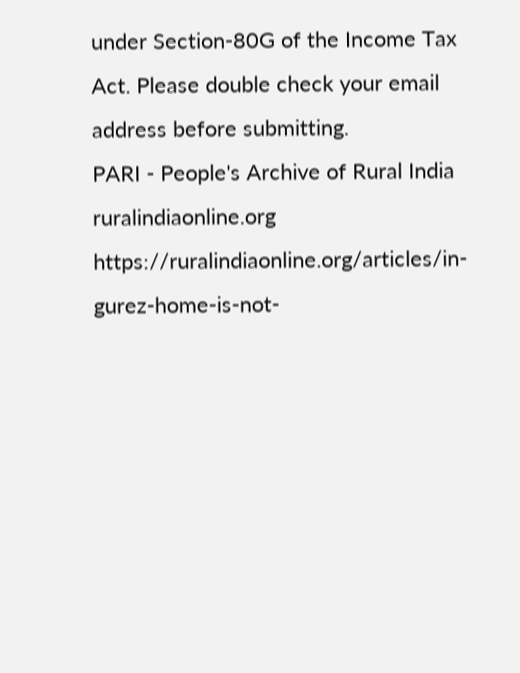under Section-80G of the Income Tax Act. Please double check your email address before submitting.
PARI - People's Archive of Rural India
ruralindiaonline.org
https://ruralindiaonline.org/articles/in-gurez-home-is-not-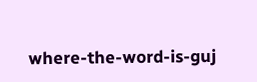where-the-word-is-guj